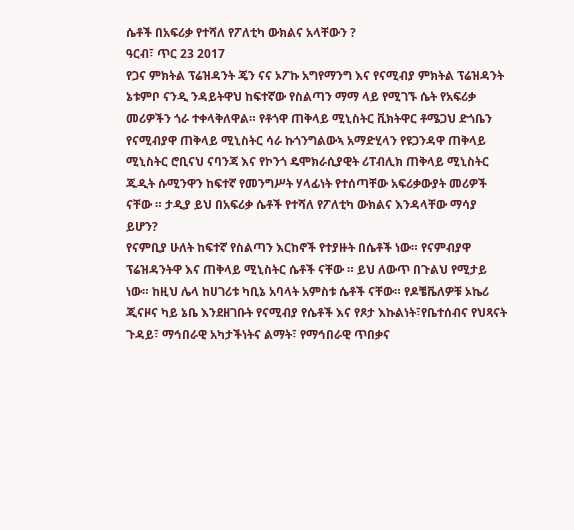ሴቶች በአፍሪቃ የተሻለ የፖለቲካ ውክልና አላቸውን ?
ዓርብ፣ ጥር 23 2017
የጋና ምክትል ፕሬዝዳንት ጄን ናና ኦፖኩ አግየማንግ እና የናሚብያ ምክትል ፕሬዝዳንት ኔቱምቦ ናንዲ ንዳይትዋህ ከፍተኛው የስልጣን ማማ ላይ የሚገኙ ሴት የአፍሪቃ መሪዎችን ጎራ ተቀላቅለዋል። የቶጎዋ ጠቅላይ ሚኒስትር ቪክትዋር ቶሜጋህ ድጎቤን የናሚብያዋ ጠቅላይ ሚኒስትር ሳራ ኩጎንግልውኣ አማድሂላን የዩጋንዳዋ ጠቅላይ ሚኒስትር ሮቢናህ ናባንጃ እና የኮንጎ ዴሞክራሲያዊት ሪፐብሊክ ጠቅላይ ሚኒስትር ጁዲት ሱሚንዋን ከፍተኛ የመንግሥት ሃላፊነት የተሰጣቸው አፍሪቃውያት መሪዎች ናቸው ። ታዲያ ይህ በአፍሪቃ ሴቶች የተሻለ የፖለቲካ ውክልና እንዳላቸው ማሳያ ይሆን?
የናምቢያ ሁለት ከፍተኛ የስልጣን እርከኖች የተያዙት በሴቶች ነው። የናምብያዋ ፕሬዝዳንትዋ እና ጠቅላይ ሚኒስትር ሴቶች ናቸው ። ይህ ለውጥ በጉልህ የሚታይ ነው። ከዚህ ሌላ ከሀገሪቱ ካቢኔ አባላት አምስቱ ሴቶች ናቸው። የዶቼቬለዎቹ ኦኬሪ ጂናዞና ካይ ኔቤ እንደዘገቡት የናሚብያ የሴቶች እና የጾታ እኩልነት፣የቤተሰብና የህጻናት ጉዳይ፣ ማኅበራዊ አካታችነትና ልማት፣ የማኅበራዊ ጥበቃና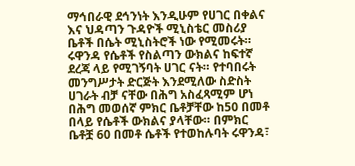ማኅበራዊ ደኅንነት እንዲሁም የሀገር በቀልና እና ህዳጣን ጉዳዮች ሚኒስቴር መስሪያ ቤቶች በሴት ሚኒስትሮች ነው የሚመሩት።
ሩዋንዳ የሴቶች የስልጣን ውክልና ከፍተኛ ደረጃ ላይ የሚገኝባት ሀገር ናት። የተባበሩት መንግሥታት ድርጅት እንደሚለው ስድስት ሀገራት ብቻ ናቸው በሕግ አስፈጻሚም ሆነ በሕግ መወሰኛ ምክር ቤቶቻቸው ከ50 በመቶ በላይ የሴቶች ውክልና ያላቸው። በምክር ቤቶቿ 60 በመቶ ሴቶች የተወከሉባት ሩዋንዳ፣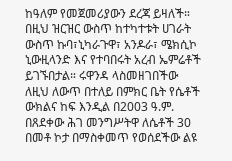ከዓለም የመጀመሪያውን ደረጃ ይዛለች። በዚህ ዝርዝር ውስጥ ከተካተቱት ሀገራት ውስጥ ኩባ፣ኒካራጉዋ፣ አንዶራ፣ ሜክሲኮ ኒውዚላንድ እና የተባበሩት አረብ ኤምሬቶች ይገኙበታል። ሩዋንዳ ላስመዘገበችው ለዚህ ለውጥ በተለይ በምክር ቤት የሴቶች ውክልና ከፍ እንዲል በ2003 ዓ.ም. በጸደቀው ሕገ መንግሥትዋ ለሴቶች 30 በመቶ ኮታ በማስቀመጥ የወሰደችው ልዩ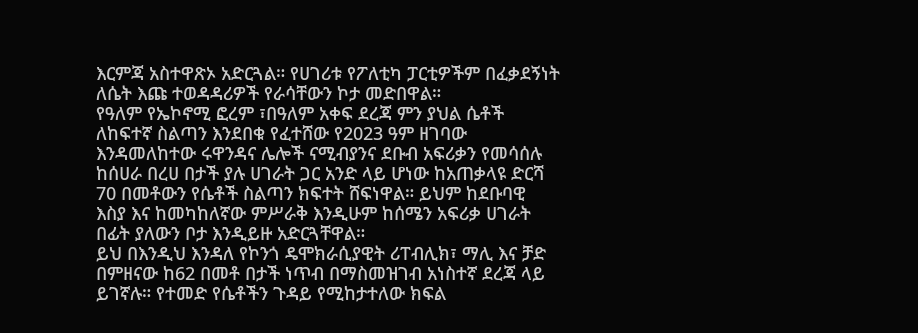እርምጃ አስተዋጽኦ አድርጓል። የሀገሪቱ የፖለቲካ ፓርቲዎችም በፈቃደኝነት ለሴት እጩ ተወዳዳሪዎች የራሳቸውን ኮታ መድበዋል።
የዓለም የኤኮኖሚ ፎረም ፣በዓለም አቀፍ ደረጃ ምን ያህል ሴቶች ለከፍተኛ ስልጣን እንደበቁ የፈተሸው የ2023 ዓም ዘገባው እንዳመለከተው ሩዋንዳና ሌሎች ናሚብያንና ደቡብ አፍሪቃን የመሳሰሉ ከሰሀራ በረሀ በታች ያሉ ሀገራት ጋር አንድ ላይ ሆነው ከአጠቃላዩ ድርሻ 70 በመቶውን የሴቶች ስልጣን ክፍተት ሸፍነዋል። ይህም ከደቡባዊ እስያ እና ከመካከለኛው ምሥራቅ እንዲሁም ከሰሜን አፍሪቃ ሀገራት በፊት ያለውን ቦታ እንዲይዙ አድርጓቸዋል።
ይህ በእንዲህ እንዳለ የኮንጎ ዴሞክራሲያዊት ሪፐብሊክ፣ ማሊ እና ቻድ በምዘናው ከ62 በመቶ በታች ነጥብ በማስመዝገብ አነስተኛ ደረጃ ላይ ይገኛሉ። የተመድ የሴቶችን ጉዳይ የሚከታተለው ክፍል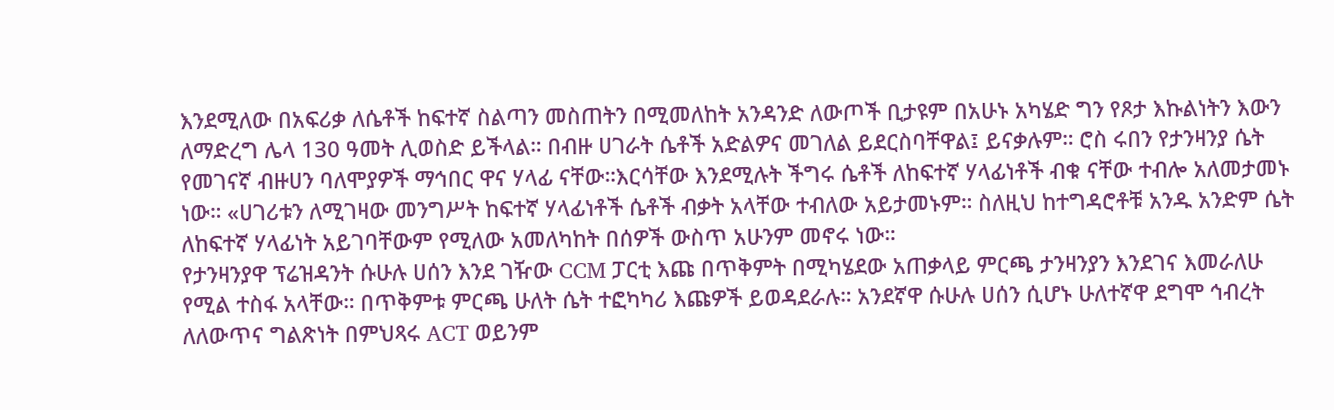እንደሚለው በአፍሪቃ ለሴቶች ከፍተኛ ስልጣን መስጠትን በሚመለከት አንዳንድ ለውጦች ቢታዩም በአሁኑ አካሄድ ግን የጾታ እኩልነትን እውን ለማድረግ ሌላ 130 ዓመት ሊወስድ ይችላል። በብዙ ሀገራት ሴቶች አድልዎና መገለል ይደርስባቸዋል፤ ይናቃሉም። ሮስ ሩበን የታንዛንያ ሴት የመገናኛ ብዙሀን ባለሞያዎች ማኅበር ዋና ሃላፊ ናቸው።እርሳቸው እንደሚሉት ችግሩ ሴቶች ለከፍተኛ ሃላፊነቶች ብቁ ናቸው ተብሎ አለመታመኑ ነው። «ሀገሪቱን ለሚገዛው መንግሥት ከፍተኛ ሃላፊነቶች ሴቶች ብቃት አላቸው ተብለው አይታመኑም። ስለዚህ ከተግዳሮቶቹ አንዱ አንድም ሴት ለከፍተኛ ሃላፊነት አይገባቸውም የሚለው አመለካከት በሰዎች ውስጥ አሁንም መኖሩ ነው።
የታንዛንያዋ ፕሬዝዳንት ሱሁሉ ሀሰን እንደ ገዥው CCM ፓርቲ እጩ በጥቅምት በሚካሄደው አጠቃላይ ምርጫ ታንዛንያን እንደገና እመራለሁ የሚል ተስፋ አላቸው። በጥቅምቱ ምርጫ ሁለት ሴት ተፎካካሪ እጩዎች ይወዳደራሉ። አንደኛዋ ሱሁሉ ሀሰን ሲሆኑ ሁለተኛዋ ደግሞ ኅብረት ለለውጥና ግልጽነት በምህጻሩ ACT ወይንም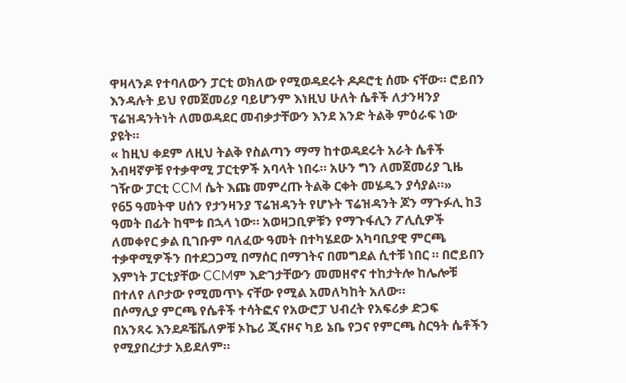ዋዛላንዶ የተባለውን ፓርቲ ወክለው የሚወዳደሩት ዶዶሮቲ ሰሙ ናቸው። ሮይበን እንዳሉት ይህ የመጀመሪያ ባይሆንም እነዚህ ሁለት ሴቶች ለታንዛንያ ፕሬዝዳንትነት ለመወዳደር መብቃታቸውን እንደ አንድ ትልቅ ምዕራፍ ነው ያዩት።
« ከዚህ ቀደም ለዚህ ትልቅ የስልጣን ማማ ከተወዳደሩት አራት ሴቶች አብዛኛዎቹ የተቃዋሚ ፓርቲዎች አባላት ነበሩ። አሁን ግን ለመጀመሪያ ጊዜ ገዥው ፓርቲ CCM ሴት እጩ መምረጡ ትልቅ ርቀት መሄዱን ያሳያል።»
የ65 ዓመትዋ ሀሰን የታንዛንያ ፕሬዝዳንት የሆኑት ፕሬዝዳንት ጆን ማጉፉሊ ከ3 ዓመት በፊት ከሞቱ በኋላ ነው። አወዛጋቢዎቹን የማጉፋሊን ፖሊሲዎች ለመቀየር ቃል ቢገቡም ባለፈው ዓመት በተካሄደው አካባቢያዊ ምርጫ ተቃዋሚዎችን በተደጋጋሚ በማሰር በማገትና በመግደል ሲተቹ ነበር ። በሮይበን እምነት ፓርቲያቸው CCMም እድገታቸውን መመዘኖና ተከታትሎ ከሌሎቹ በተለየ ለቦታው የሚመጥኑ ናቸው የሚል አመለካከት አለው።
በሶማሊያ ምርጫ የሴቶች ተሳትፎና የአውሮፓ ህብረት የአፍሪቃ ድጋፍ
በአንጻሩ እንደዶቼቬለዎቹ ኦኬሪ ጂናዞና ካይ ኔቤ የጋና የምርጫ ስርዓት ሴቶችን የሚያበረታታ አይደለም።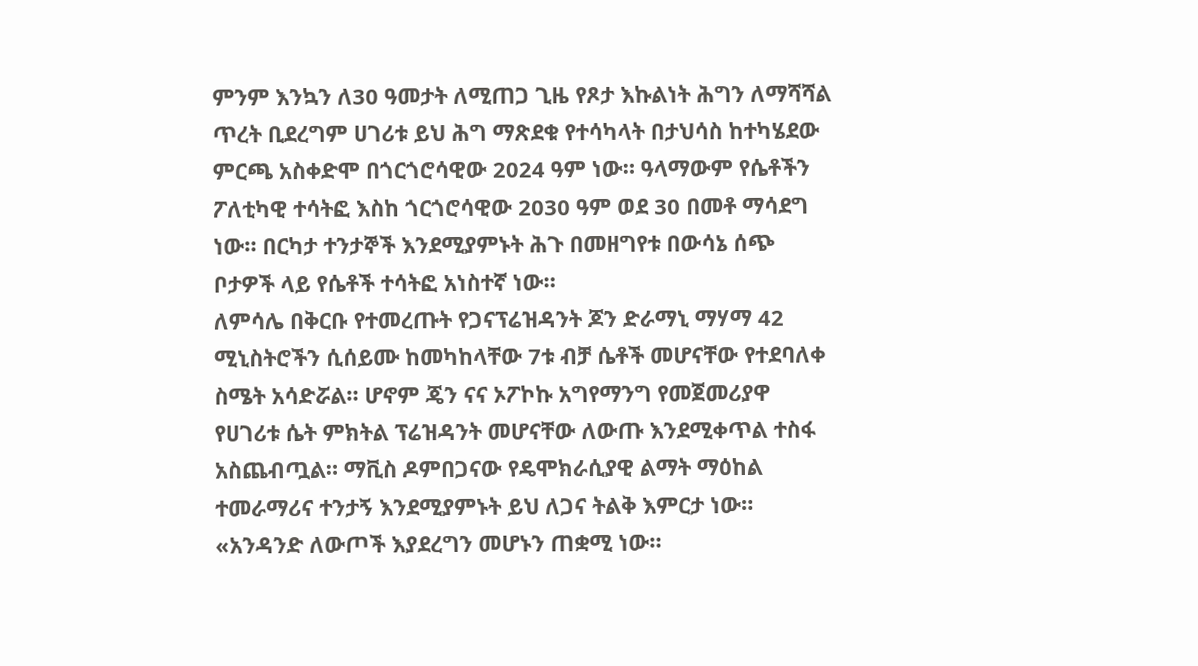ምንም እንኳን ለ30 ዓመታት ለሚጠጋ ጊዜ የጾታ እኩልነት ሕግን ለማሻሻል ጥረት ቢደረግም ሀገሪቱ ይህ ሕግ ማጽደቁ የተሳካላት በታህሳስ ከተካሄደው ምርጫ አስቀድሞ በጎርጎሮሳዊው 2024 ዓም ነው። ዓላማውም የሴቶችን ፖለቲካዊ ተሳትፎ እስከ ጎርጎሮሳዊው 2030 ዓም ወደ 30 በመቶ ማሳደግ ነው። በርካታ ተንታኞች እንደሚያምኑት ሕጉ በመዘግየቱ በውሳኔ ሰጭ ቦታዎች ላይ የሴቶች ተሳትፎ አነስተኛ ነው።
ለምሳሌ በቅርቡ የተመረጡት የጋናፕሬዝዳንት ጆን ድራማኒ ማሃማ 42 ሚኒስትሮችን ሲሰይሙ ከመካከላቸው 7ቱ ብቻ ሴቶች መሆናቸው የተደባለቀ ስሜት አሳድሯል። ሆኖም ጄን ናና ኦፖኮኩ አግየማንግ የመጀመሪያዋ የሀገሪቱ ሴት ምክትል ፕሬዝዳንት መሆናቸው ለውጡ እንደሚቀጥል ተስፋ አስጨብጧል። ማቪስ ዶምበጋናው የዴሞክራሲያዊ ልማት ማዕከል ተመራማሪና ተንታኝ እንደሚያምኑት ይህ ለጋና ትልቅ እምርታ ነው። «አንዳንድ ለውጦች እያደረግን መሆኑን ጠቋሚ ነው።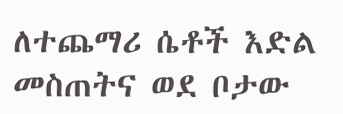ለተጨማሪ ሴቶች እድል መስጠትና ወደ ቦታው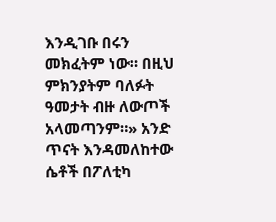እንዲገቡ በሩን መክፈትም ነው። በዚህ ምክንያትም ባለፉት ዓመታት ብዙ ለውጦች አላመጣንም።» አንድ ጥናት እንዳመለከተው ሴቶች በፖለቲካ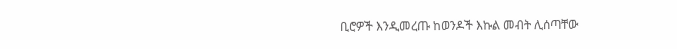ቢሮዎች እንዲመረጡ ከወንዶች እኩል መብት ሊሰጣቸው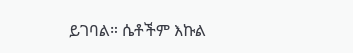ይገባል። ሴቶችም እኩል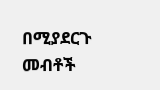በሚያደርጉ መብቶች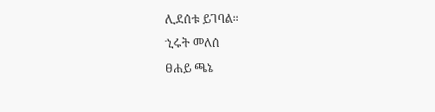ሊደሰቱ ይገባል።
ኂሩት መለሰ
ፀሐይ ጫኔ